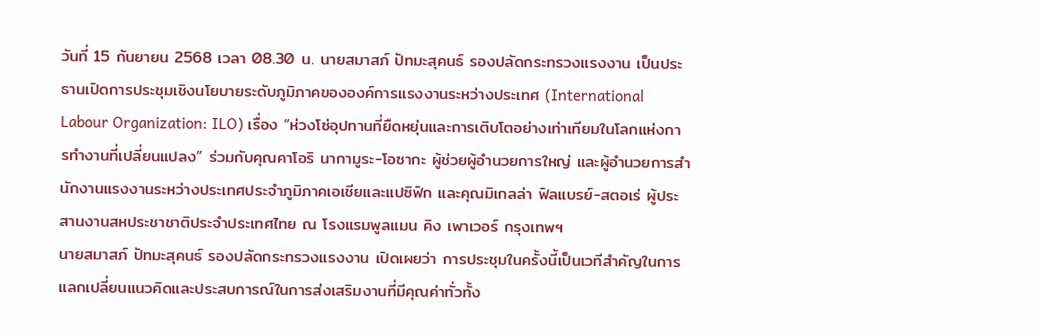วันที่ 15 กันยายน 2568 เวลา 08.30 น. นายสมาสภ์ ปัทมะสุคนธ์ รองปลัดกระทรวงแรงงาน เป็นประธานเปิดการประชุมเชิงนโยบายระดับภูมิภาคขององค์การแรงงานระหว่างประเทศ (International Labour Organization: ILO) เรื่อง “ห่วงโซ่อุปทานที่ยืดหยุ่นและการเติบโตอย่างเท่าเทียมในโลกแห่งการทำงานที่เปลี่ยนแปลง” ร่วมกับคุณคาโอริ นากามูระ-โอซากะ ผู้ช่วยผู้อำนวยการใหญ่ และผู้อำนวยการสำนักงานแรงงานระหว่างประเทศประจำภูมิภาคเอเชียและแปซิฟิก และคุณมิเกลล่า ฟิลแบรย์-สตอเร่ ผู้ประสานงานสหประชาชาติประจำประเทศไทย ณ โรงแรมพูลแมน คิง เพาเวอร์ กรุงเทพฯ
นายสมาสภ์ ปัทมะสุคนธ์ รองปลัดกระทรวงแรงงาน เปิดเผยว่า การประชุมในครั้งนี้เป็นเวทีสำคัญในการแลกเปลี่ยนแนวคิดและประสบการณ์ในการส่งเสริมงานที่มีคุณค่าทั่วทั้ง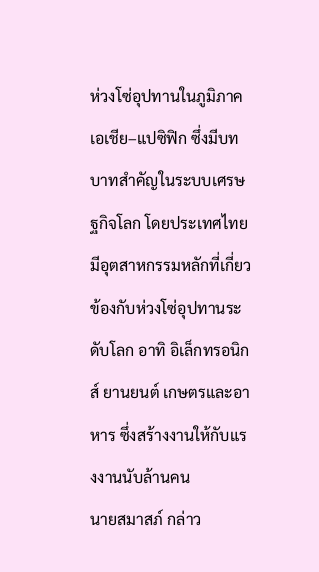ห่วงโซ่อุปทานในภูมิภาคเอเชีย–แปซิฟิก ซึ่งมีบทบาทสำคัญในระบบเศรษฐกิจโลก โดยประเทศไทยมีอุตสาหกรรมหลักที่เกี่ยวข้องกับห่วงโซ่อุปทานระดับโลก อาทิ อิเล็กทรอนิกส์ ยานยนต์ เกษตรและอาหาร ซึ่งสร้างงานให้กับแรงงานนับล้านคน
นายสมาสภ์ กล่าว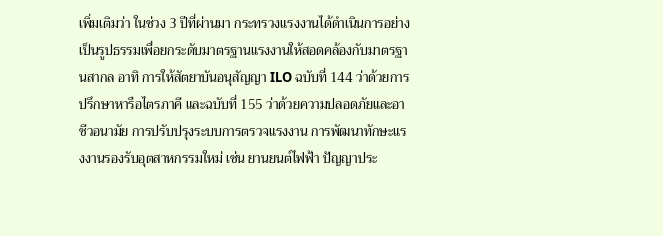เพิ่มเติมว่า ในช่วง 3 ปีที่ผ่านมา กระทรวงแรงงานได้ดำเนินการอย่างเป็นรูปธรรมเพื่อยกระดับมาตรฐานแรงงานให้สอดคล้องกับมาตรฐานสากล อาทิ การให้สัตยาบันอนุสัญญา ILO ฉบับที่ 144 ว่าด้วยการปรึกษาหารือไตรภาคี และฉบับที่ 155 ว่าด้วยความปลอดภัยและอาชีวอนามัย การปรับปรุงระบบการตรวจแรงงาน การพัฒนาทักษะแรงงานรองรับอุตสาหกรรมใหม่ เช่น ยานยนต์ไฟฟ้า ปัญญาประ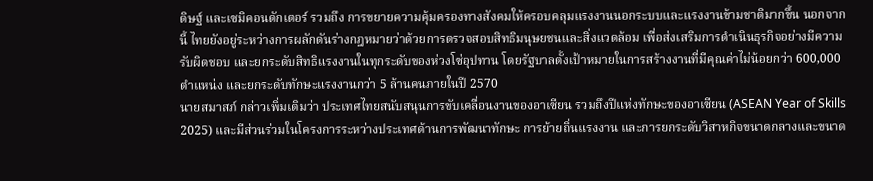ดิษฐ์ และเซมิคอนดักเตอร์ รวมถึง การขยายความคุ้มครองทางสังคมให้ครอบคลุมแรงงานนอกระบบและแรงงานข้ามชาติมากขึ้น นอกจากนี้ ไทยยังอยู่ระหว่างการผลักดันร่างกฎหมายว่าด้วยการตรวจสอบสิทธิมนุษยชนและสิ่งแวดล้อม เพื่อส่งเสริมการดำเนินธุรกิจอย่างมีความรับผิดชอบ และยกระดับสิทธิแรงงานในทุกระดับของห่วงโซ่อุปทาน โดยรัฐบาลตั้งเป้าหมายในการสร้างงานที่มีคุณค่าไม่น้อยกว่า 600,000 ตำแหน่ง และยกระดับทักษะแรงงานกว่า 5 ล้านคนภายในปี 2570
นายสมาสภ์ กล่าวเพิ่มเติมว่า ประเทศไทยสนับสนุนการขับเคลื่อนงานของอาเซียน รวมถึงปีแห่งทักษะของอาเซียน (ASEAN Year of Skills 2025) และมีส่วนร่วมในโครงการระหว่างประเทศด้านการพัฒนาทักษะ การย้ายถิ่นแรงงาน และการยกระดับวิสาหกิจขนาดกลางและขนาด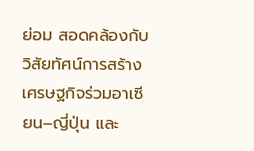ย่อม สอดคล้องกับวิสัยทัศน์การสร้างเศรษฐกิจร่วมอาเซียน–ญี่ปุ่น และ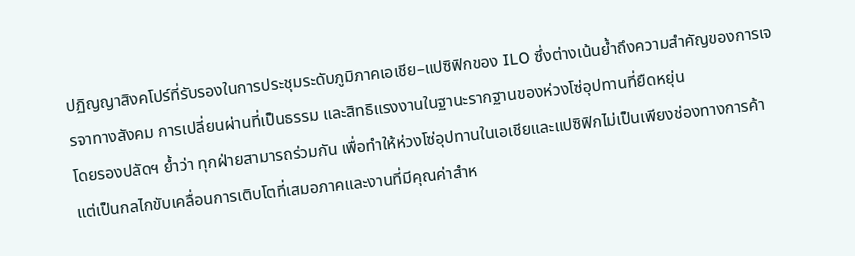ปฏิญญาสิงคโปร์ที่รับรองในการประชุมระดับภูมิภาคเอเชีย–แปซิฟิกของ ILO ซึ่งต่างเน้นย้ำถึงความสำคัญของการเจรจาทางสังคม การเปลี่ยนผ่านที่เป็นธรรม และสิทธิแรงงานในฐานะรากฐานของห่วงโซ่อุปทานที่ยืดหยุ่น
โดยรองปลัดฯ ย้ำว่า ทุกฝ่ายสามารถร่วมกัน เพื่อทำให้ห่วงโซ่อุปทานในเอเชียและแปซิฟิกไม่เป็นเพียงช่องทางการค้า แต่เป็นกลไกขับเคลื่อนการเติบโตที่เสมอภาคและงานที่มีคุณค่าสำห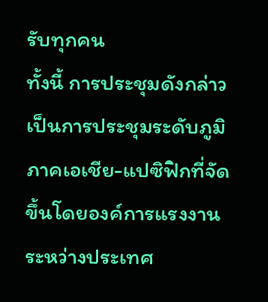รับทุกคน
ทั้งนี้ การประชุมดังกล่าวเป็นการประชุมระดับภูมิภาคเอเชีย-แปซิฟิกที่จัดขึ้นโดยองค์การแรงงานระหว่างประเทศ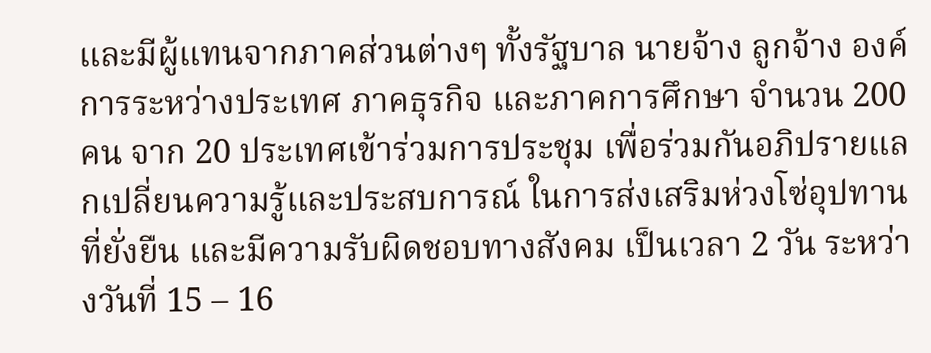และมีผู้แทนจากภาคส่วนต่างๆ ทั้งรัฐบาล นายจ้าง ลูกจ้าง องค์การระหว่างประเทศ ภาคธุรกิจ และภาคการศึกษา จำนวน 200 คน จาก 20 ประเทศเข้าร่วมการประชุม เพื่อร่วมกันอภิปรายแลกเปลี่ยนความรู้และประสบการณ์ ในการส่งเสริมห่วงโซ่อุปทานที่ยั่งยืน และมีความรับผิดชอบทางสังคม เป็นเวลา 2 วัน ระหว่างวันที่ 15 – 16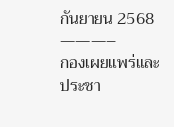กันยายน 2568
———–
กองเผยแพร่และประชา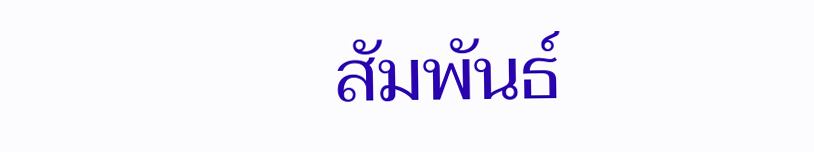สัมพันธ์